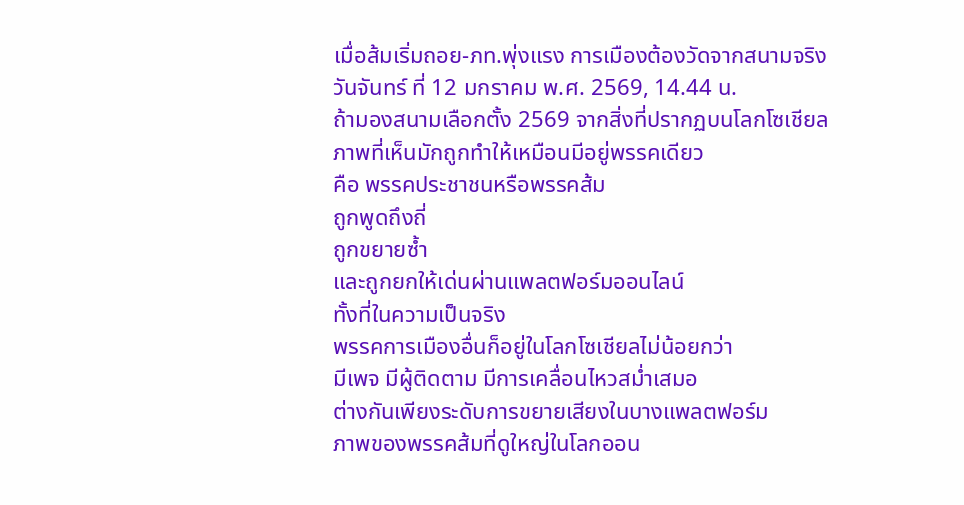เมื่อส้มเริ่มถอย-ภท.พุ่งแรง การเมืองต้องวัดจากสนามจริง
วันจันทร์ ที่ 12 มกราคม พ.ศ. 2569, 14.44 น.
ถ้ามองสนามเลือกตั้ง 2569 จากสิ่งที่ปรากฏบนโลกโซเชียล
ภาพที่เห็นมักถูกทำให้เหมือนมีอยู่พรรคเดียว
คือ พรรคประชาชนหรือพรรคส้ม
ถูกพูดถึงถี่
ถูกขยายซ้ำ
และถูกยกให้เด่นผ่านแพลตฟอร์มออนไลน์
ทั้งที่ในความเป็นจริง
พรรคการเมืองอื่นก็อยู่ในโลกโซเชียลไม่น้อยกว่า
มีเพจ มีผู้ติดตาม มีการเคลื่อนไหวสม่ำเสมอ
ต่างกันเพียงระดับการขยายเสียงในบางแพลตฟอร์ม
ภาพของพรรคส้มที่ดูใหญ่ในโลกออน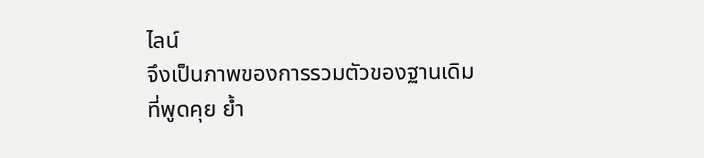ไลน์
จึงเป็นภาพของการรวมตัวของฐานเดิม
ที่พูดคุย ย้ำ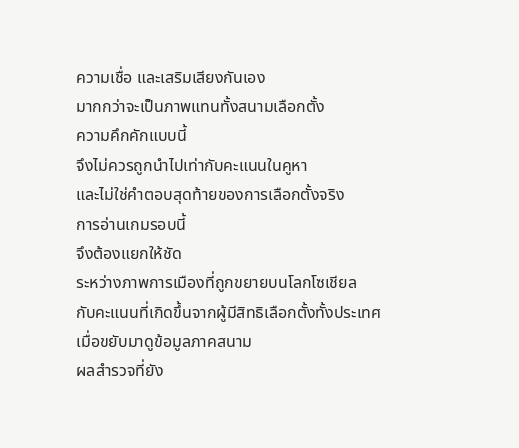ความเชื่อ และเสริมเสียงกันเอง
มากกว่าจะเป็นภาพแทนทั้งสนามเลือกตั้ง
ความคึกคักแบบนี้
จึงไม่ควรถูกนำไปเท่ากับคะแนนในคูหา
และไม่ใช่คำตอบสุดท้ายของการเลือกตั้งจริง
การอ่านเกมรอบนี้
จึงต้องแยกให้ชัด
ระหว่างภาพการเมืองที่ถูกขยายบนโลกโซเชียล
กับคะแนนที่เกิดขึ้นจากผู้มีสิทธิเลือกตั้งทั้งประเทศ
เมื่อขยับมาดูข้อมูลภาคสนาม
ผลสำรวจที่ยัง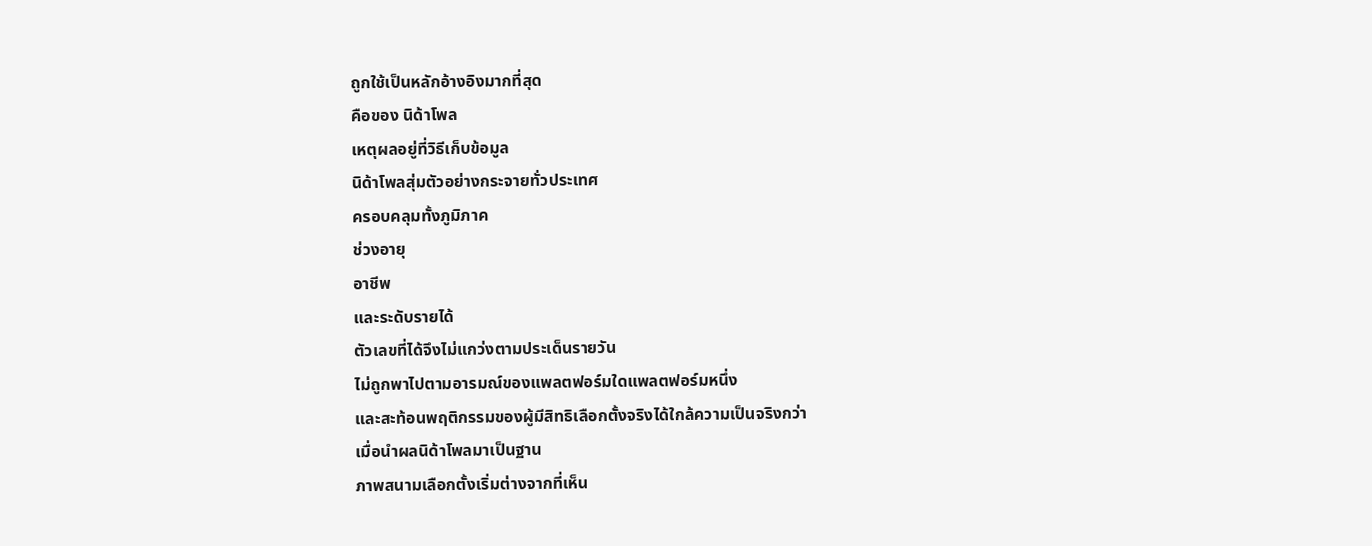ถูกใช้เป็นหลักอ้างอิงมากที่สุด
คือของ นิด้าโพล
เหตุผลอยู่ที่วิธีเก็บข้อมูล
นิด้าโพลสุ่มตัวอย่างกระจายทั่วประเทศ
ครอบคลุมทั้งภูมิภาค
ช่วงอายุ
อาชีพ
และระดับรายได้
ตัวเลขที่ได้จึงไม่แกว่งตามประเด็นรายวัน
ไม่ถูกพาไปตามอารมณ์ของแพลตฟอร์มใดแพลตฟอร์มหนึ่ง
และสะท้อนพฤติกรรมของผู้มีสิทธิเลือกตั้งจริงได้ใกล้ความเป็นจริงกว่า
เมื่อนำผลนิด้าโพลมาเป็นฐาน
ภาพสนามเลือกตั้งเริ่มต่างจากที่เห็น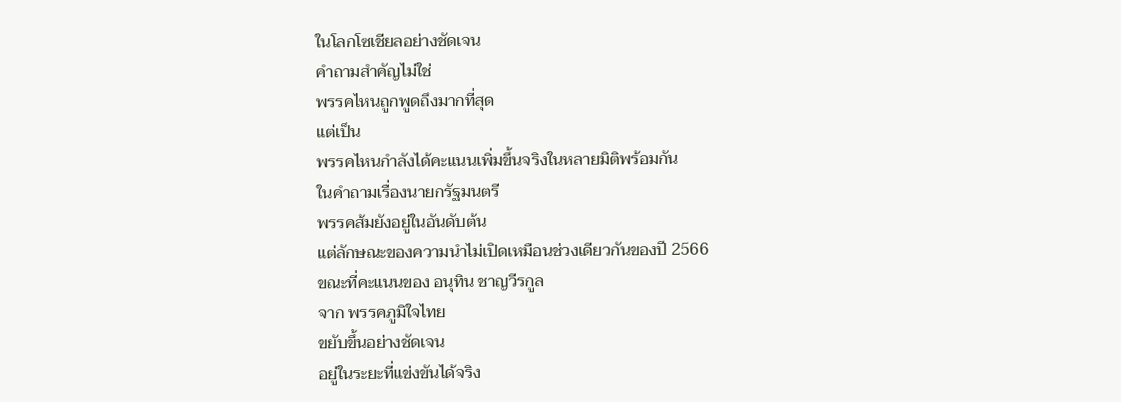ในโลกโซเชียลอย่างชัดเจน
คำถามสำคัญไม่ใช่
พรรคไหนถูกพูดถึงมากที่สุด
แต่เป็น
พรรคไหนกำลังได้คะแนนเพิ่มขึ้นจริงในหลายมิติพร้อมกัน
ในคำถามเรื่องนายกรัฐมนตรี
พรรคส้มยังอยู่ในอันดับต้น
แต่ลักษณะของความนำไม่เปิดเหมือนช่วงเดียวกันของปี 2566
ขณะที่คะแนนของ อนุทิน ชาญวีรกูล
จาก พรรคภูมิใจไทย
ขยับขึ้นอย่างชัดเจน
อยู่ในระยะที่แข่งขันได้จริง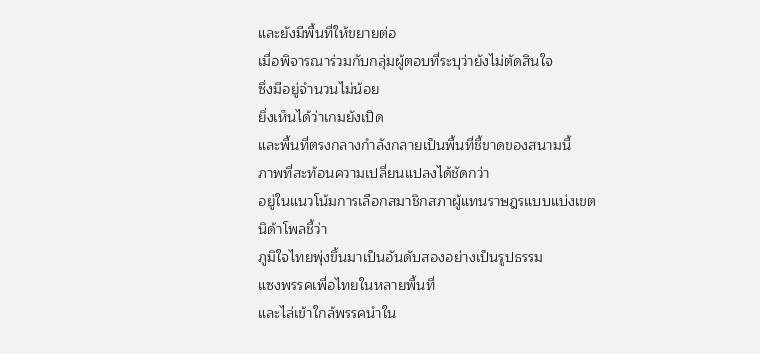และยังมีพื้นที่ให้ขยายต่อ
เมื่อพิจารณาร่วมกับกลุ่มผู้ตอบที่ระบุว่ายังไม่ตัดสินใจ
ซึ่งมีอยู่จำนวนไม่น้อย
ยิ่งเห็นได้ว่าเกมยังเปิด
และพื้นที่ตรงกลางกำลังกลายเป็นพื้นที่ชี้ขาดของสนามนี้
ภาพที่สะท้อนความเปลี่ยนแปลงได้ชัดกว่า
อยู่ในแนวโน้มการเลือกสมาชิกสภาผู้แทนราษฎรแบบแบ่งเขต
นิด้าโพลชี้ว่า
ภูมิใจไทยพุ่งขึ้นมาเป็นอันดับสองอย่างเป็นรูปธรรม
แซงพรรคเพื่อไทยในหลายพื้นที่
และไล่เข้าใกล้พรรคนำใน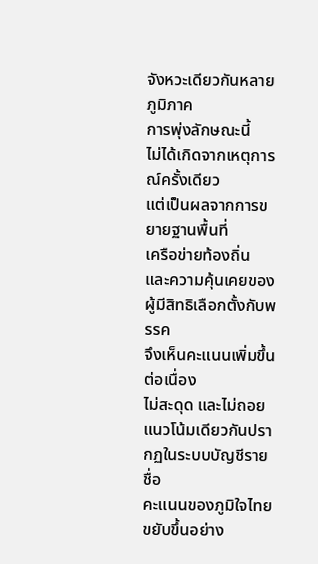จังหวะเดียวกันหลายภูมิภาค
การพุ่งลักษณะนี้
ไม่ได้เกิดจากเหตุการณ์ครั้งเดียว
แต่เป็นผลจากการขยายฐานพื้นที่
เครือข่ายท้องถิ่น
และความคุ้นเคยของผู้มีสิทธิเลือกตั้งกับพรรค
จึงเห็นคะแนนเพิ่มขึ้นต่อเนื่อง
ไม่สะดุด และไม่ถอย
แนวโน้มเดียวกันปรากฏในระบบบัญชีรายชื่อ
คะแนนของภูมิใจไทยขยับขึ้นอย่าง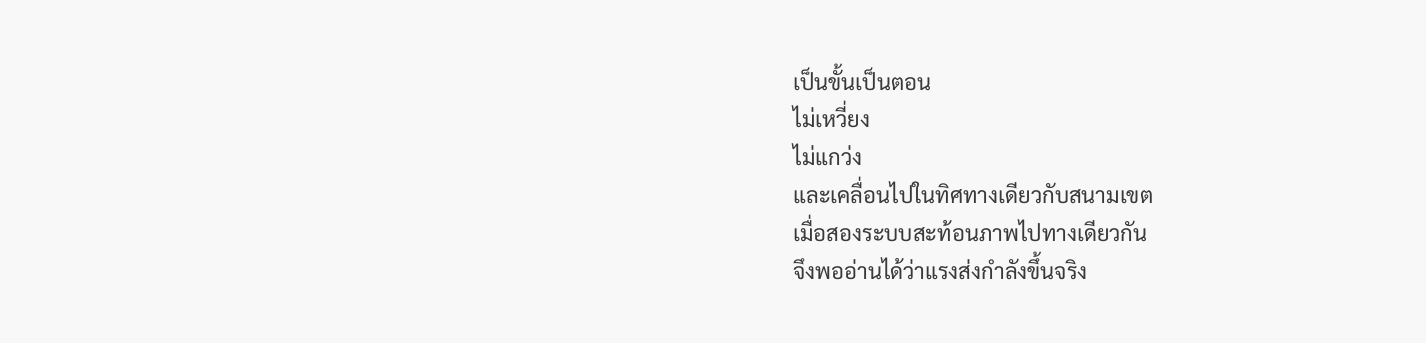เป็นขั้นเป็นตอน
ไม่เหวี่ยง
ไม่แกว่ง
และเคลื่อนไปในทิศทางเดียวกับสนามเขต
เมื่อสองระบบสะท้อนภาพไปทางเดียวกัน
จึงพออ่านได้ว่าแรงส่งกำลังขึ้นจริง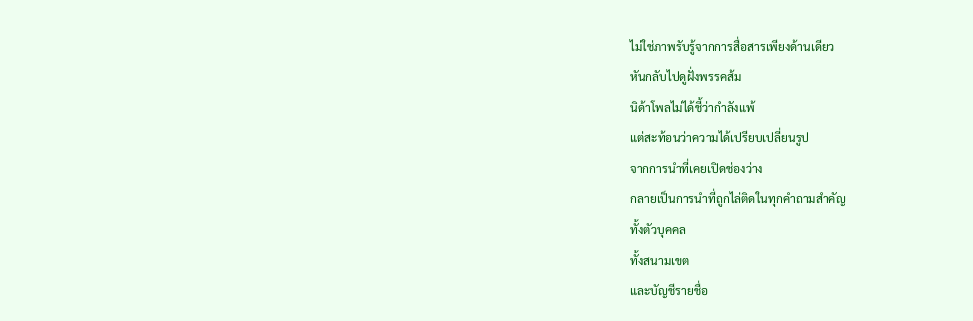ไม่ใช่ภาพรับรู้จากการสื่อสารเพียงด้านเดียว
หันกลับไปดูฝั่งพรรคส้ม
นิด้าโพลไม่ได้ชี้ว่ากำลังแพ้
แต่สะท้อนว่าความได้เปรียบเปลี่ยนรูป
จากการนำที่เคยเปิดช่องว่าง
กลายเป็นการนำที่ถูกไล่ติดในทุกคำถามสำคัญ
ทั้งตัวบุคคล
ทั้งสนามเขต
และบัญชีรายชื่อ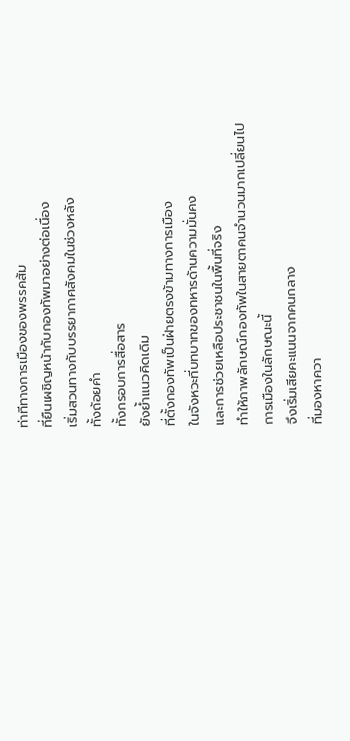ท่าทีทางการเมืองของพรรคส้ม
ที่ยืนเผชิญหน้ากับกองทัพมาอย่างต่อเนื่อง
เริ่มสวนทางกับบรรยากาศสังคมในช่วงหลัง
ทั้งถ้อยคำ
ทั้งกรอบการสื่อสาร
ยังย้ำแนวคิดเดิม
ที่ตั้งกองทัพเป็นฝ่ายตรงข้ามทางการเมือง
ในจังหวะที่บทบาทของทหารด้านความมั่นคง
และการช่วยเหลือประชาชนในพื้นที่จริง
ทำให้ภาพลักษณ์กองทัพในสายตาคนจำนวนมากเปลี่ยนไป
การเมืองในลักษณะนี้
จึงเริ่มเสียคะแนนจากคนกลาง
ที่มองหาควา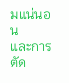มแน่นอน
และการตัด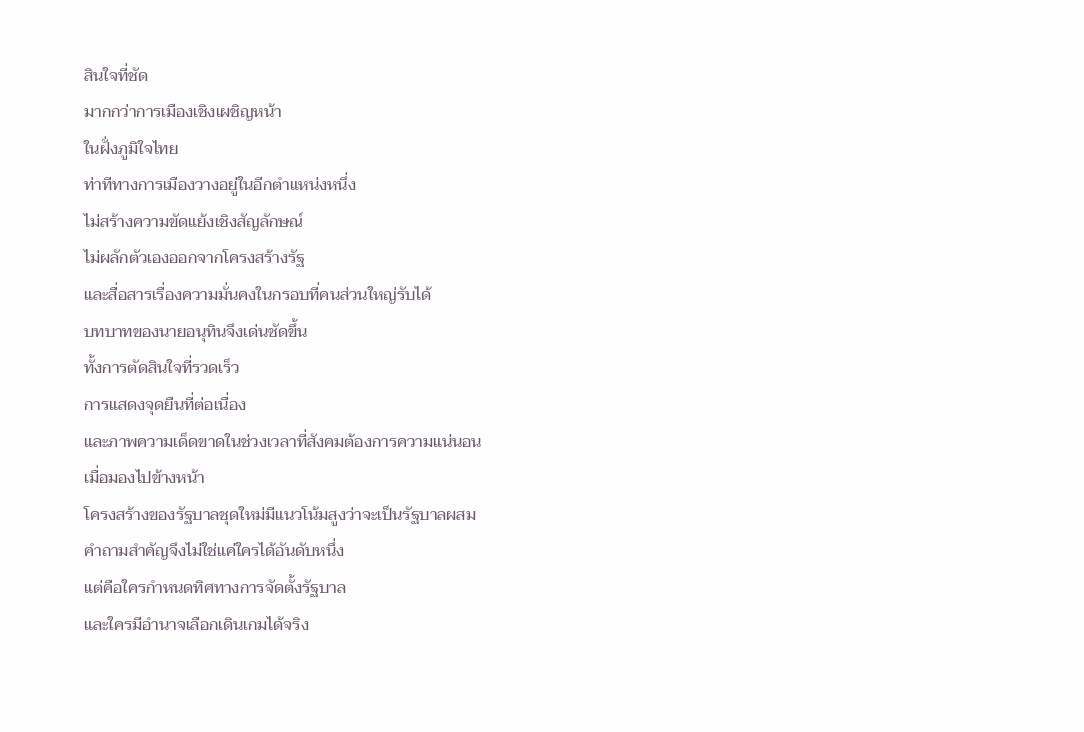สินใจที่ชัด
มากกว่าการเมืองเชิงเผชิญหน้า
ในฝั่งภูมิใจไทย
ท่าทีทางการเมืองวางอยู่ในอีกตำแหน่งหนึ่ง
ไม่สร้างความขัดแย้งเชิงสัญลักษณ์
ไม่ผลักตัวเองออกจากโครงสร้างรัฐ
และสื่อสารเรื่องความมั่นคงในกรอบที่คนส่วนใหญ่รับได้
บทบาทของนายอนุทินจึงเด่นชัดขึ้น
ทั้งการตัดสินใจที่รวดเร็ว
การแสดงจุดยืนที่ต่อเนื่อง
และภาพความเด็ดขาดในช่วงเวลาที่สังคมต้องการความแน่นอน
เมื่อมองไปข้างหน้า
โครงสร้างของรัฐบาลชุดใหม่มีแนวโน้มสูงว่าจะเป็นรัฐบาลผสม
คำถามสำคัญจึงไม่ใช่แค่ใครได้อันดับหนึ่ง
แต่คือใครกำหนดทิศทางการจัดตั้งรัฐบาล
และใครมีอำนาจเลือกเดินเกมได้จริง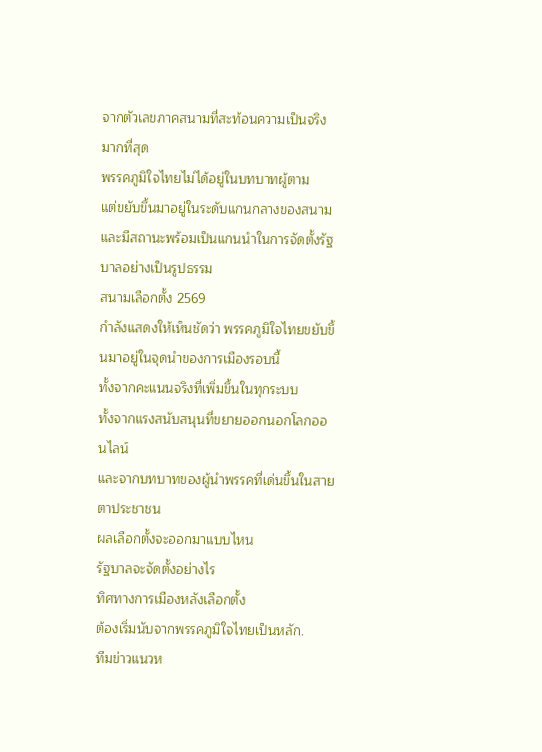จากตัวเลขภาคสนามที่สะท้อนความเป็นจริงมากที่สุด
พรรคภูมิใจไทยไม่ได้อยู่ในบทบาทผู้ตาม
แต่ขยับขึ้นมาอยู่ในระดับแกนกลางของสนาม
และมีสถานะพร้อมเป็นแกนนำในการจัดตั้งรัฐบาลอย่างเป็นรูปธรรม
สนามเลือกตั้ง 2569
กำลังแสดงให้เห็นชัดว่า พรรคภูมิใจไทยขยับขึ้นมาอยู่ในจุดนำของการเมืองรอบนี้
ทั้งจากคะแนนจริงที่เพิ่มขึ้นในทุกระบบ
ทั้งจากแรงสนับสนุนที่ขยายออกนอกโลกออนไลน์
และจากบทบาทของผู้นำพรรคที่เด่นขึ้นในสายตาประชาชน
ผลเลือกตั้งจะออกมาแบบไหน
รัฐบาลจะจัดตั้งอย่างไร
ทิศทางการเมืองหลังเลือกตั้ง
ต้องเริ่มนับจากพรรคภูมิใจไทยเป็นหลัก.
ทีมข่าวแนวห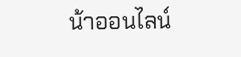น้าออนไลน์